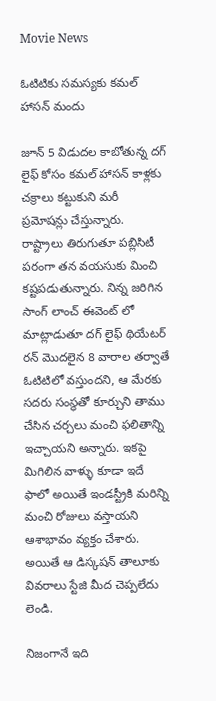Movie News

ఓటిటికు సమస్యకు కమల్ హాసన్ మందు

జూన్ 5 విడుదల కాబోతున్న దగ్ లైఫ్ కోసం కమల్ హాసన్ కాళ్లకు చక్రాలు కట్టుకుని మరీ ప్రమోషన్లు చేస్తున్నారు. రాష్ట్రాలు తిరుగుతూ పబ్లిసిటీ పరంగా తన వయసుకు మించి కష్టపడుతున్నారు. నిన్న జరిగిన సాంగ్ లాంచ్ ఈవెంట్ లో మాట్లాడుతూ దగ్ లైఫ్ థియేటర్ రన్ మొదలైన 8 వారాల తర్వాతే ఓటిటిలో వస్తుందని, ఆ మేరకు సదరు సంస్థతో కూర్చుని తాము చేసిన చర్చలు మంచి ఫలితాన్ని ఇచ్చాయని అన్నారు. ఇకపై మిగిలిన వాళ్ళు కూడా ఇదే ఫాలో అయితే ఇండస్ట్రీకి మరిన్ని మంచి రోజులు వస్తాయని ఆశాభావం వ్యక్తం చేశారు. అయితే ఆ డిస్కషన్ తాలూకు వివరాలు స్టేజి మీద చెప్పలేదు లెండి.

నిజంగానే ఇది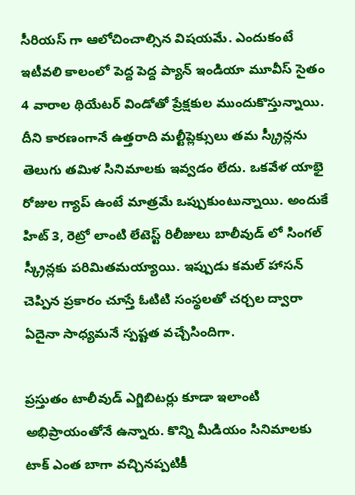సీరియస్ గా ఆలోచించాల్సిన విషయమే. ఎందుకంటే ఇటీవలి కాలంలో పెద్ద పెద్ద ప్యాన్ ఇండియా మూవీస్ సైతం 4 వారాల థియేటర్ విండోతో ప్రేక్షకుల ముందుకొస్తున్నాయి. దీని కారణంగానే ఉత్తరాది మల్టీప్లెక్సులు తమ స్క్రీన్లను తెలుగు తమిళ సినిమాలకు ఇవ్వడం లేదు. ఒకవేళ యాభై రోజుల గ్యాప్ ఉంటే మాత్రమే ఒప్పుకుంటున్నాయి. అందుకే హిట్ 3, రెట్రో లాంటి లేటెస్ట్ రిలీజులు బాలీవుడ్ లో సింగల్ స్క్రీన్లకు పరిమితమయ్యాయి. ఇప్పుడు కమల్ హాసన్ చెప్పిన ప్రకారం చూస్తే ఓటిటి సంస్థలతో చర్చల ద్వారా ఏదైనా సాధ్యమనే స్పష్టత వచ్చేసిందిగా.

ప్రస్తుతం టాలీవుడ్ ఎగ్జిబిటర్లు కూడా ఇలాంటి అభిప్రాయంతోనే ఉన్నారు. కొన్ని మీడియం సినిమాలకు టాక్ ఎంత బాగా వచ్చినప్పటికీ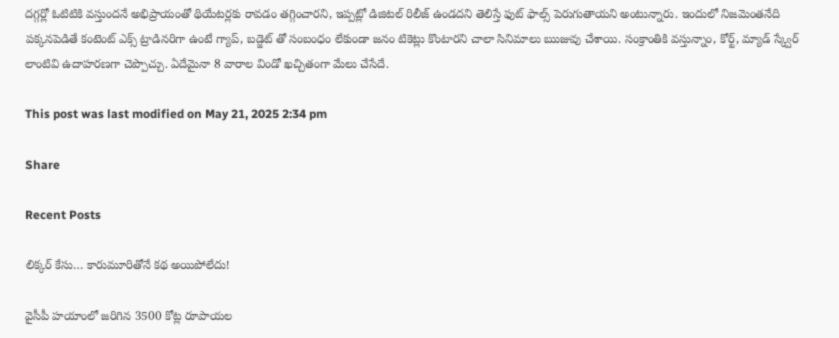దగ్గర్లో ఓటిటికి వస్తుందనే అభిప్రాయంతో థియేటర్లకు రావడం తగ్గించారని, ఇప్పట్లో డిజిటల్ రిలీజ్ ఉండదని తెలిస్తే ఫుట్ ఫాల్స్ పెరుగుతాయని అంటున్నారు. ఇందులో నిజమెంతనేది పక్కనపెడితే కంటెంట్ ఎక్స్ ట్రాడినరిగా ఉంటే గ్యాప్, బడ్జెట్ తో సంబంధం లేకుండా జనం టికెట్లు కొంటారని చాలా సినిమాలు ఋజువు చేశాయి. సంక్రాంతికి వస్తున్నాం, కోర్ట్, మ్యాడ్ స్క్వేర్ లాంటివి ఉదాహరణగా చెప్పొచ్చు. ఏదేమైనా 8 వారాల విండో ఖచ్చితంగా మేలు చేసేదే.

This post was last modified on May 21, 2025 2:34 pm

Share

Recent Posts

లిక్క‌ర్ కేసు… కారుమూరితోనే క‌థ అయిపోలేదు!

వైసీపీ హ‌యాంలో జ‌రిగిన 3500 కోట్ల రూపాయ‌ల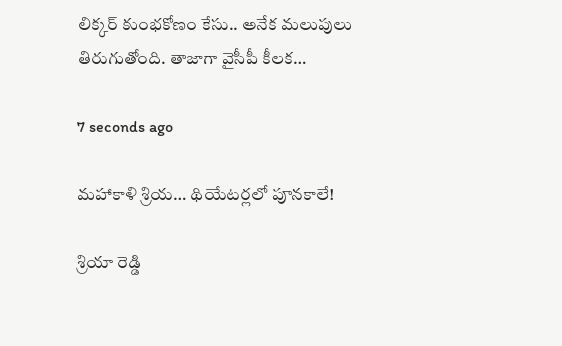లిక్క‌ర్ కుంభ‌కోణం కేసు.. అనేక మ‌లుపులు తిరుగుతోంది. తాజాగా వైసీపీ కీల‌క…

7 seconds ago

మహాకాళి శ్రియ… థియేటర్లలో పూనకాలే!

శ్రియా రెడ్డి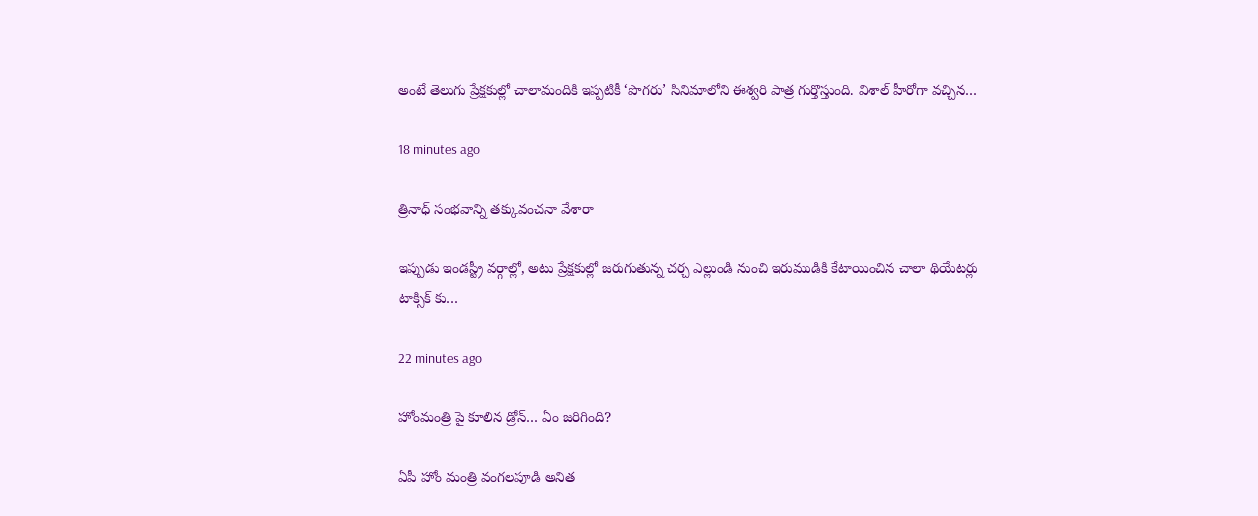అంటే తెలుగు ప్రేక్షకుల్లో చాలామందికి ఇప్పటికీ ‘పొగరు’ సినిమాలోని ఈశ్వరి పాత్ర గుర్తొస్తుంది. విశాల్ హీరోగా వచ్చిన…

18 minutes ago

త్రినాధ్ సంభవాన్ని తక్కువంచనా వేశారా

ఇప్పుడు ఇండస్ట్రీ వర్గాల్లో, అటు ప్రేక్షకుల్లో జరుగుతున్న చర్చ ఎల్లుండి నుంచి ఇరుముడికి కేటాయించిన చాలా థియేటర్లు టాక్సిక్ కు…

22 minutes ago

హోంమంత్రి పై కూలిన డ్రోన్‌… ఏం జ‌రిగింది?

ఏపీ హోం మంత్రి వంగ‌ల‌పూడి అనిత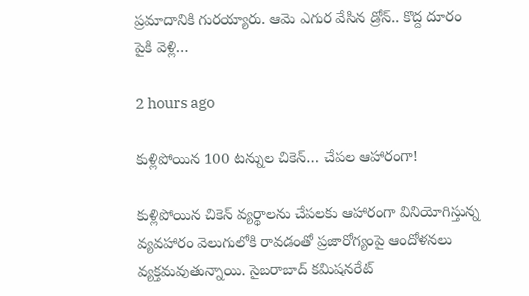ప్ర‌మాదానికి గుర‌య్యారు. ఆమె ఎగుర వేసిన డ్రోన్‌.. కొద్ద దూరం పైకి వెళ్లి…

2 hours ago

కుళ్లిపోయిన 100 టన్నుల చికెన్‌… చేపల ఆహారంగా!

కుళ్లిపోయిన చికెన్‌ వ్యర్థాలను చేపలకు ఆహారంగా వినియోగిస్తున్న వ్యవహారం వెలుగులోకి రావడంతో ప్రజారోగ్యంపై ఆందోళనలు వ్యక్తమవుతున్నాయి. సైబరాబాద్‌ కమిషనరేట్‌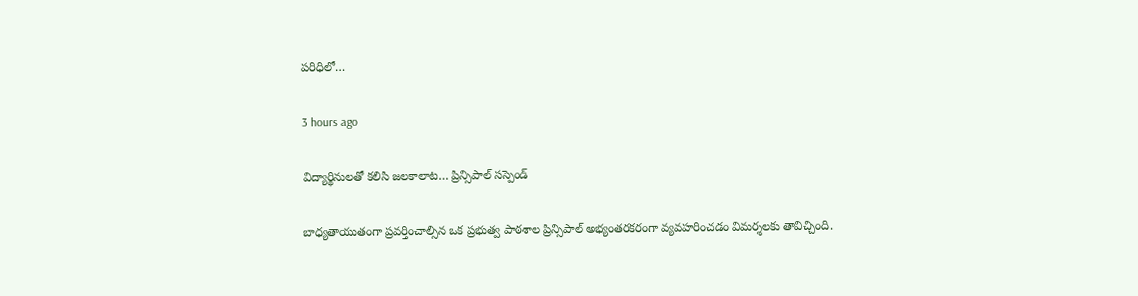పరిధిలో…

3 hours ago

విద్యార్థినులతో కలిసి జలకాలాట… ప్రిన్సిపాల్ సస్పెండ్

బాధ్యతాయుతంగా ప్రవర్తించాల్సిన ఒక ప్రభుత్వ పాఠశాల ప్రిన్సిపాల్ అభ్యంతరకరంగా వ్యవహరించడం విమర్శలకు తావిచ్చింది.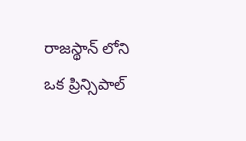రాజస్థాన్ లోని ఒక ప్రిన్సిపాల్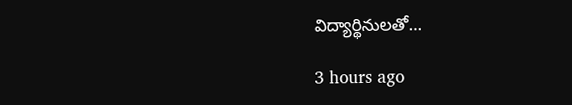విద్యార్థినులతో…

3 hours ago